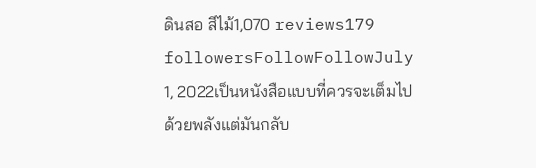ดินสอ สีไม้1,070 reviews179 followersFollowFollowJuly 1, 2022เป็นหนังสือแบบที่ควรจะเต็มไปด้วยพลังแต่มันกลับ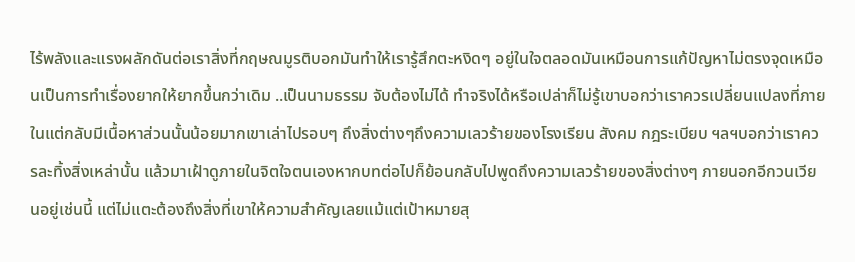ไร้พลังและแรงผลักดันต่อเราสิ่งที่กฤษณมูรติบอกมันทำให้เรารู้สึกตะหงิดๆ อยู่ในใจตลอดมันเหมือนการแก้ปัญหาไม่ตรงจุดเหมือนเป็นการทำเรื่องยากให้ยากขึ้นกว่าเดิม ..เป็นนามธรรม จับต้องไม่ได้ ทำจริงได้หรือเปล่าก็ไม่รู้เขาบอกว่าเราควรเปลี่ยนแปลงที่ภายในแต่กลับมีเนื้อหาส่วนนั้นน้อยมากเขาเล่าไปรอบๆ ถึงสิ่งต่างๆถึงความเลวร้ายของโรงเรียน สังคม กฎระเบียบ ฯลฯบอกว่าเราควรละทิ้งสิ่งเหล่านั้น แล้วมาเฝ้าดูภายในจิตใจตนเองหากบทต่อไปก็ย้อนกลับไปพูดถึงความเลวร้ายของสิ่งต่างๆ ภายนอกอีกวนเวียนอยู่เช่นนี้ แต่ไม่แตะต้องถึงสิ่งที่เขาให้ความสำคัญเลยแม้แต่เป้าหมายสุ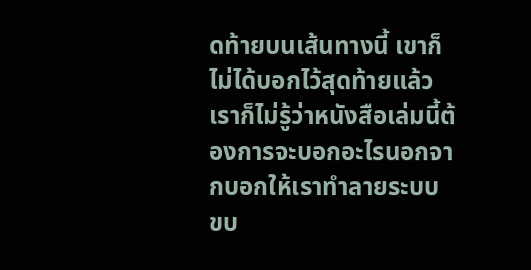ดท้ายบนเส้นทางนี้ เขาก็ไม่ได้บอกไว้สุดท้ายแล้ว เราก็ไม่รู้ว่าหนังสือเล่มนี้ต้องการจะบอกอะไรนอกจากบอกให้เราทำลายระบบ ขบ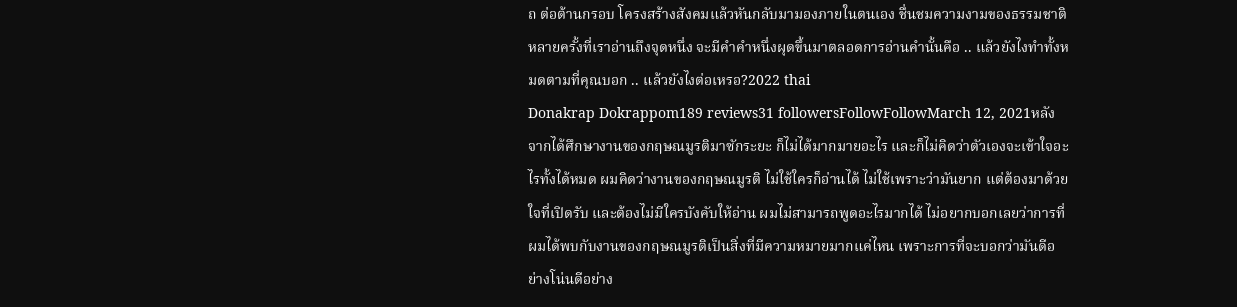ถ ต่อต้านกรอบ โครงสร้างสังคมแล้วหันกลับมามองภายในตนเอง ชื่นชมความงามของธรรมชาติหลายครั้งที่เราอ่านถึงจุดหนึ่ง จะมีคำคำหนึ่งผุดขึ้นมาตลอดการอ่านคำนั้นคือ .. แล้วยังไงทำทั้งหมดตามที่คุณบอก .. แล้วยังไงต่อเหรอ?2022 thai
Donakrap Dokrappom189 reviews31 followersFollowFollowMarch 12, 2021หลังจากได้ศึกษางานของกฤษณมูรติมาซักระยะ ก็ไม่ได้มากมายอะไร และก็ไม่คิดว่าตัวเองจะเข้าใจอะไรทั้งได้หมด ผมคิดว่างานของกฤษณมูรติ ไม่ใช้ใครก็อ่านได้ ไม่ใช้เพราะว่ามันยาก แต่ต้องมาด้วยใจที่เปิดรับ และต้องไม่มีใครบังคับให้อ่าน ผมไม่สามารถพูดอะไรมากได้ ไม่อยากบอกเลยว่าการที่ผมได้พบกับงานของกฤษณมูรติเป็นสิ่งที่มีความหมายมากแค่ไหน เพราะการที่จะบอกว่ามันดีอย่างโน่นดีอย่าง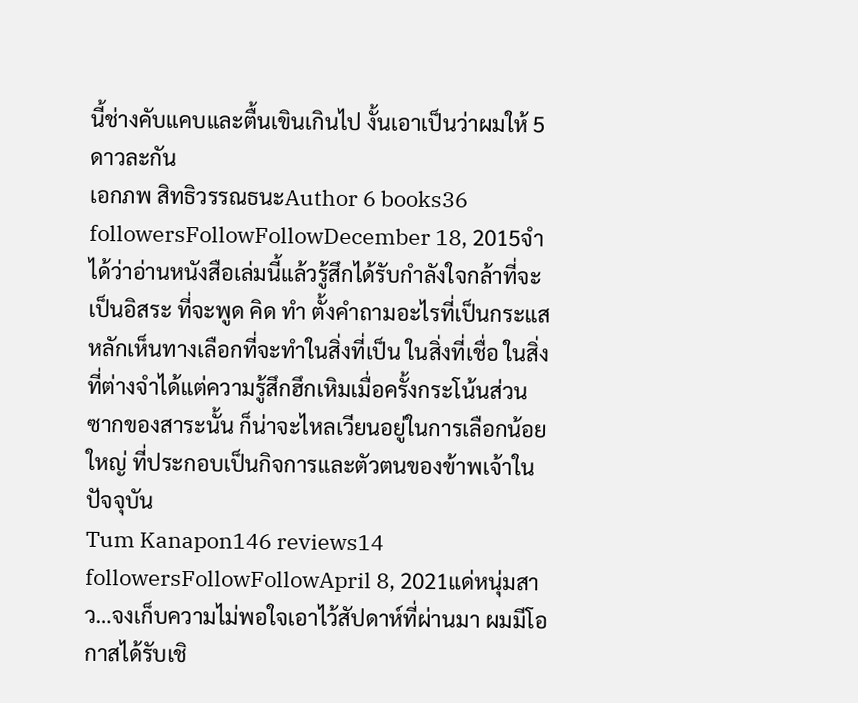นี้ช่างคับแคบและตื้นเขินเกินไป งั้นเอาเป็นว่าผมให้ 5 ดาวละกัน
เอกภพ สิทธิวรรณธนะAuthor 6 books36 followersFollowFollowDecember 18, 2015จำได้ว่าอ่านหนังสือเล่มนี้แล้วรู้สึกได้รับกำลังใจกล้าที่จะเป็นอิสระ ที่จะพูด คิด ทำ ตั้งคำถามอะไรที่เป็นกระแสหลักเห็นทางเลือกที่จะทำในสิ่งที่เป็น ในสิ่งที่เชื่อ ในสิ่งที่ต่างจำได้แต่ความรู้สึกฮึกเหิมเมื่อครั้งกระโน้นส่วนซากของสาระนั้น ก็น่าจะไหลเวียนอยู่ในการเลือกน้อยใหญ่ ที่ประกอบเป็นกิจการและตัวตนของข้าพเจ้าในปัจจุบัน
Tum Kanapon146 reviews14 followersFollowFollowApril 8, 2021แด่หนุ่มสาว…จงเก็บความไม่พอใจเอาไว้สัปดาห์ที่ผ่านมา ผมมีโอกาสได้รับเชิ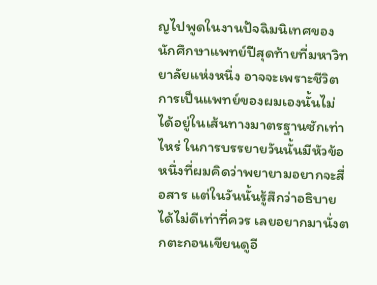ญไปพูดในงานปัจฉิมนิเทศของนักศึกษาแพทย์ปีสุดท้ายที่มหาวิทยาลัยแห่งหนึ่ง อาจจะเพราะชีวิตการเป็นแพทย์ของผมเองนั้นไม่ได้อยู่ในเส้นทางมาตรฐานซักเท่าไหร่ ในการบรรยายวันนั้นมีหัวข้อหนึ่งที่ผมคิดว่าพยายามอยากจะสื่อสาร แต่ในวันนั้นรู้สึกว่าอธิบายได้ไม่ดีเท่าที่ควร เลยอยากมานั่งตกตะกอนเขียนดูอี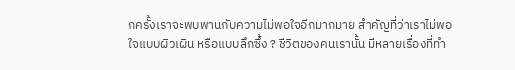กครั้งเราจะพบพานกับความไม่พอใจอีกมากมาย สำคัญที่ว่าเราไม่พอใจแบบผิวเผิน หรือแบบลึกซึ้ง ? ชีวิตของคนเรานั้น มีหลายเรื่องที่ทำ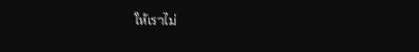ให้เราไม่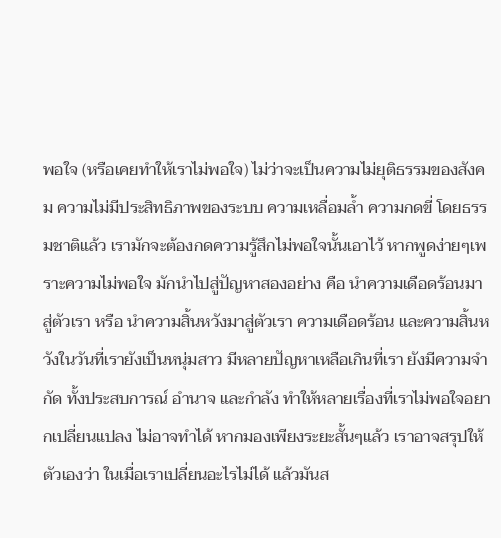พอใจ (หรือเคยทำให้เราไม่พอใจ) ไม่ว่าจะเป็นความไม่ยุติธรรมของสังคม ความไม่มีประสิทธิภาพของระบบ ความเหลื่อมล้ำ ความกดขี่ โดยธรรมชาติแล้ว เรามักจะต้องกดความรู้สึกไม่พอใจนั้นเอาไว้ หากพูดง่ายๆเพราะความไม่พอใจ มักนำไปสู่ปัญหาสองอย่าง คือ นำความเดือดร้อนมาสู่ตัวเรา หรือ นำความสิ้นหวังมาสู่ตัวเรา ความเดือดร้อน และความสิ้นหวังในวันที่เรายังเป็นหนุ่มสาว มีหลายปัญหาเหลือเกินที่เรา ยังมีความจำกัด ทั้งประสบการณ์ อำนาจ และกำลัง ทำให้หลายเรื่องที่เราไม่พอใจอยากเปลี่ยนแปลง ไม่อาจทำได้ หากมองเพียงระยะสั้นๆแล้ว เราอาจสรุปให้ตัวเองว่า ในเมื่อเราเปลี่ยนอะไรไม่ได้ แล้วมันส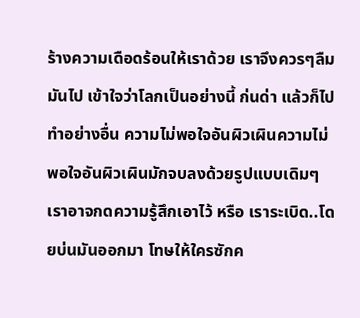ร้างความเดือดร้อนให้เราด้วย เราจึงควรๆลืมมันไป เข้าใจว่าโลกเป็นอย่างนี้ ก่นด่า แล้วก็ไปทำอย่างอื่น ความไม่พอใจอันผิวเผินความไม่พอใจอันผิวเผินมักจบลงด้วยรูปแบบเดิมๆ เราอาจกดความรู้สึกเอาไว้ หรือ เราระเบิด..โดยบ่นมันออกมา โทษให้ใครซักค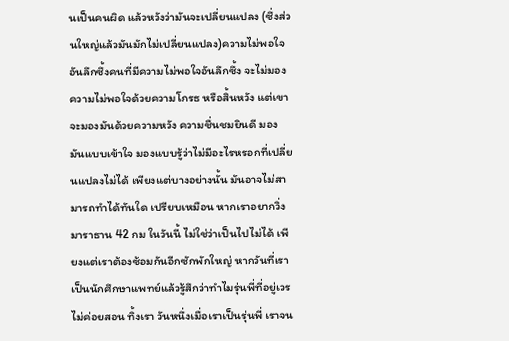นเป็นคนผิด แล้วหวังว่ามันจะเปลี่ยนแปลง (ซึ่งส่วนใหญ่แล้วมันมักไม่เปลี่ยนแปลง)ความไม่พอใจอันลึกซึ้งคนที่มีความไม่พอใจอันลึกซึ้ง จะไม่มองความไม่พอใจด้วยความโกรธ หรือสิ้นหวัง แต่เขาจะมองมันด้วยความหวัง ความชื่นชมยินดี มองมันแบบเข้าใจ มองแบบรู้ว่าไม่มีอะไรหรอกที่เปลี่ยนแปลงไม่ได้ เพียงแต่บางอย่างนั้น มันอาจไม่สามารถทำได้ทันใด เปรียบเหมือน หากเราอยากวิ่งมาราธาน 42 กม ในวันนี้ ไม่ใช่ว่าเป็นไปไม่ได้ เพียงแต่เราต้องซ้อมกันอีกซักพักใหญ่ หากวันที่เราเป็นนักศึกษาแพทย์แล้วรู้สึกว่าทำไมรุ่นพี่ที่อยู่เวรไม่ค่อยสอน ทิ้งเรา วันหนึ่งเมื่อเราเป็นรุ่นพี่ เราจน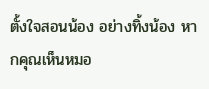ตั้งใจสอนน้อง อย่างทิ้งน้อง หากคุณเห็นหมอ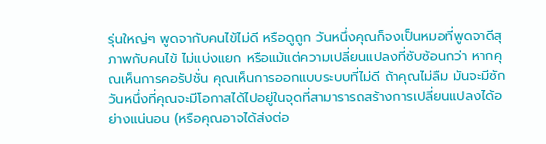รุ่นใหญ่ๆ พูดจากับคนไข้ไม่ดี หรือดูถูก วันหนึ่งคุณก็จงเป็นหมอที่พูดจาดีสุภาพกับคนไข้ ไม่แบ่งแยก หรือแม้แต่ความเปลี่ยนแปลงที่ซับซ้อนกว่า หากคุณเห็นการคอรัปชั่น คุณเห็นการออกแบบระบบที่ไม่ดี ถ้าคุณไม่ลืม มันจะมีซักวันหนึ่งที่คุณจะมีโอกาสได้ไปอยู่ในจุดที่สามารารถสร้างการเปลี่ยนแปลงได้อย่างแน่นอน (หรือคุณอาจได้ส่งต่อ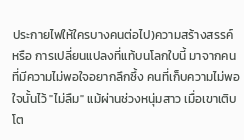ประกายไฟให้ใครบางคนต่อไป)ความสร้างสรรค์ หรือ การเปลี่ยนแปลงที่แท้บนโลกใบนี้ มาจากคนที่มีความไม่พอใจอยากลึกซึ้ง คนที่เก็บความไม่พอใจนั้นไว้ "ไม่ลืม" แม้ผ่านช่วงหนุ่มสาว เมื่อเขาเติบโต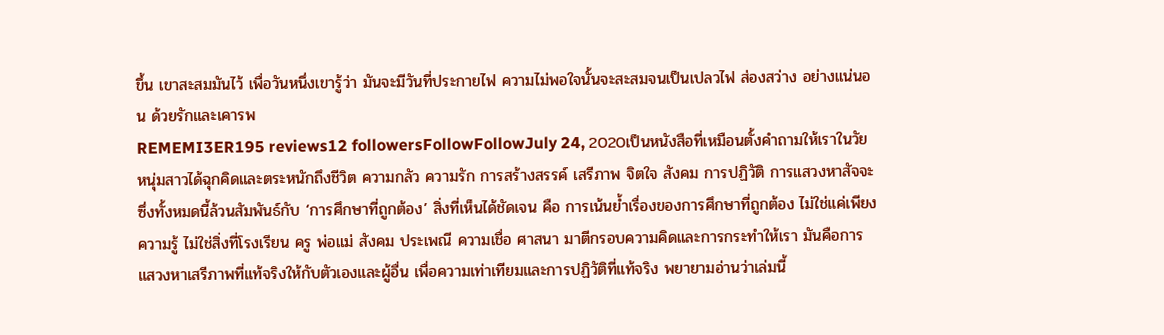ขึ้น เขาสะสมมันไว้ เพื่อวันหนึ่งเขารู้ว่า มันจะมีวันที่ประกายไฟ ความไม่พอใจนั้นจะสะสมจนเป็นเปลวไฟ ส่องสว่าง อย่างแน่นอน ด้วยรักและเคารพ
REMEMI3ER195 reviews12 followersFollowFollowJuly 24, 2020เป็นหนังสือที่เหมือนตั้งคำถามให้เราในวัยหนุ่มสาวได้ฉุกคิดและตระหนักถึงชีวิต ความกลัว ความรัก การสร้างสรรค์ เสรีภาพ จิตใจ สังคม การปฏิวัติ การแสวงหาสัจจะ ซึ่งทั้งหมดนี้ล้วนสัมพันธ์กับ ‘การศึกษาที่ถูกต้อง’ สิ่งที่เห็นได้ชัดเจน คือ การเน้นย้ำเรื่องของการศึกษาที่ถูกต้อง ไม่ใช่แค่เพียงความรู้ ไม่ใช่สิ่งที่โรงเรียน ครู พ่อแม่ สังคม ประเพณี ความเชื่อ ศาสนา มาตีกรอบความคิดและการกระทำให้เรา มันคือการแสวงหาเสรีภาพที่แท้จริงให้กับตัวเองและผู้อื่น เพื่อความเท่าเทียมและการปฏิวัติที่แท้จริง พยายามอ่านว่าเล่มนี้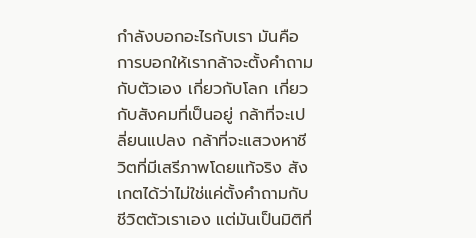กำลังบอกอะไรกับเรา มันคือการบอกให้เรากล้าจะตั้งคำถามกับตัวเอง เกี่ยวกับโลก เกี่ยวกับสังคมที่เป็นอยู่ กล้าที่จะเปลี่ยนแปลง กล้าที่จะแสวงหาชีวิตที่มีเสรีภาพโดยแท้จริง สังเกตได้ว่าไม่ใช่แค่ตั้งคำถามกับชีวิตตัวเราเอง แต่มันเป็นมิติที่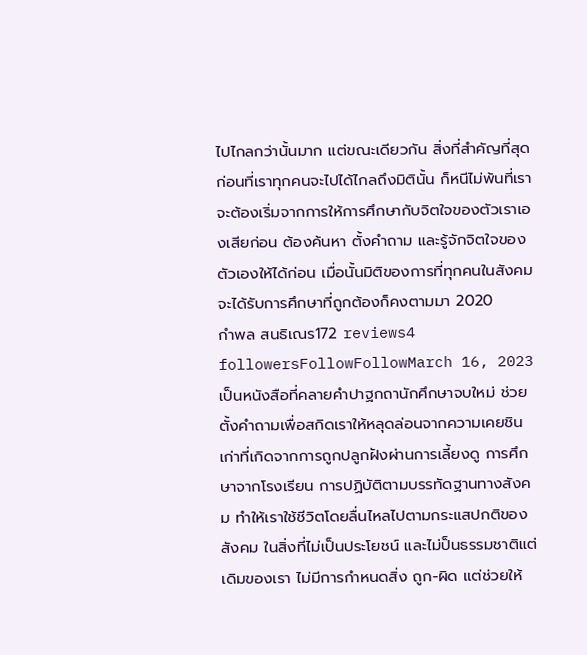ไปไกลกว่านั้นมาก แต่ขณะเดียวกัน สิ่งที่สำคัญที่สุดก่อนที่เราทุกคนจะไปได้ไกลถึงมิตินั้น ก็หนีไม่พ้นที่เราจะต้องเริ่มจากการให้การศึกษากับจิตใจของตัวเราเองเสียก่อน ต้องค้นหา ตั้งคำถาม และรู้จักจิตใจของตัวเองให้ได้ก่อน เมื่อนั้นมิติของการที่ทุกคนในสังคมจะได้รับการศึกษาที่ถูกต้องก็คงตามมา 2020
กำพล สนธิเณร172 reviews4 followersFollowFollowMarch 16, 2023เป็นหนังสือที่คลายคำปาฐกถานักศึกษาจบใหม่ ช่วยตั้งคำถามเพื่อสกิดเราให้หลุดล่อนจากความเคยชินเก่าที่เกิดจากการถูกปลูกฝังผ่านการเลี้ยงดู การศึกษาจากโรงเรียน การปฏิบัติตามบรรทัดฐานทางสังคม ทำให้เราใช้ชีวิตโดยลื่นไหลไปตามกระแสปกติของสังคม ในสิ่งที่ไม่เป็นประโยชน์ และไม่ป็นธรรมชาติแต่เดิมของเรา ไม่มีการกำหนดสิ่ง ถูก-ผิด แต่ช่วยให้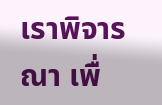เราพิจารณา เพื่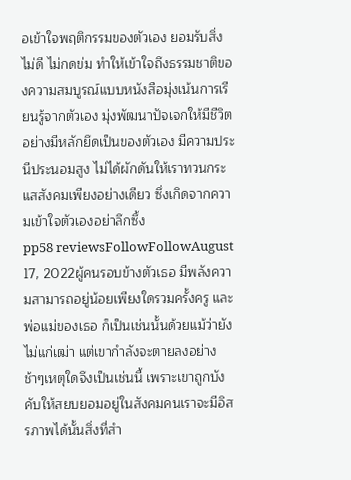อเข้าใจพฤติกรรมของตัวเอง ยอมรับสิ่งไม่ดี ไม่กดข่ม ทำให้เข้าใจถึงธรรมชาติของความสมบูรณ์แบบหนังสือมุ่งเน้นการเรียนรู้จากตัวเอง มุ่งพัฒนาปัจเจกให้มีชีวิตอย่างมีหลักยึดเป็นของตัวเอง มีความประนีประนอมสูง ไม่ได้ผักดันให้เราทวนกระแสสังคมเพียงอย่างเดียว ซึ่งเกิดจากความเข้าใจตัวเองอย่าลึกซึ้ง
pp58 reviewsFollowFollowAugust 17, 2022ผู้คนรอบข้างตัวเธอ มีพลังความสามารถอยู่น้อยเพียงใดรวมครั้งครู และพ่อแม่ของเธอ ก็เป็นเช่นนั้นด้วยแม้ว่ายังไม่แก่เฒ่า แต่เขากำลังจะตายลงอย่างช้าๆเหตุใดจึงเป็นเช่นนี้ เพราะเขาถูกบังคับให้สยบยอมอยู่ในสังคมคนเราจะมีอิสรภาพได้นั้นสิ่งที่สำ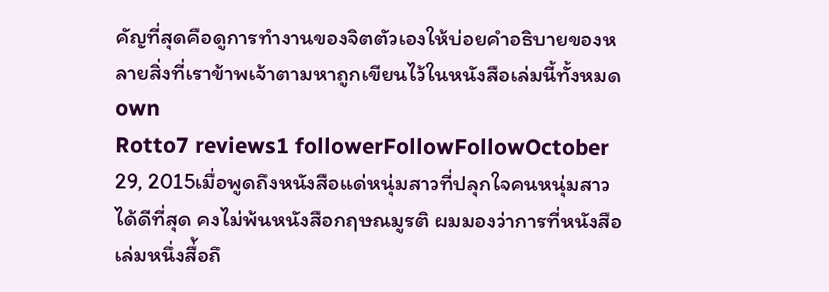คัญที่สุดคือดูการทำงานของจิตตัวเองให้บ่อยคำอธิบายของหลายสิ่งที่เราข้าพเจ้าตามหาถูกเขียนไว้ในหนังสือเล่มนี้ทั้งหมดown
Rotto7 reviews1 followerFollowFollowOctober 29, 2015เมื่อพูดถึงหนังสือแด่หนุ่มสาวที่ปลุกใจคนหนุ่มสาวได้ดีที่สุด คงไม่พ้นหนังสือกฤษณมูรติ ผมมองว่าการที่หนังสือเล่มหนึ่งสื่้อถึ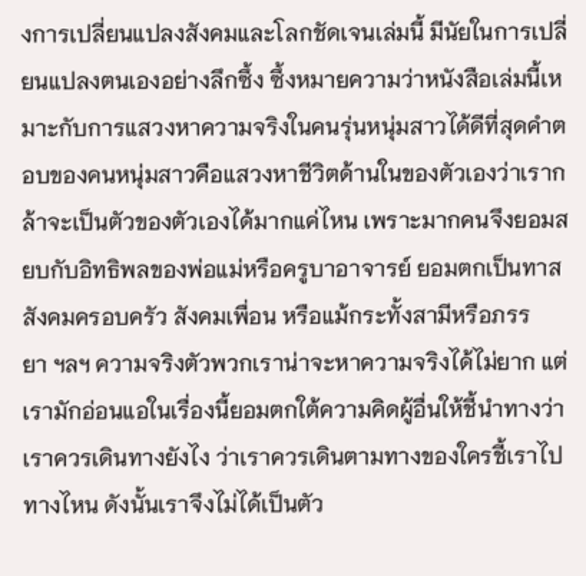งการเปลี่ยนแปลงสังคมและโลกชัดเจนเล่มนี้ มีนัยในการเปลี่ยนแปลงตนเองอย่างลึกซึ้ง ซึ้งหมายความว่าหนังสือเล่มนี้เหมาะกับการแสวงหาความจริงในคนรุ่นหนุ่มสาวได้ดีที่สุดคำตอบของคนหนุ่มสาวคือแสวงหาชีวิตด้านในของตัวเองว่าเรากล้าจะเป็นตัวของตัวเองได้มากแค่ไหน เพราะมากคนจึงยอมสยบกับอิทธิพลของพ่อแม่หรือครูบาอาจารย์ ยอมตกเป็นทาสสังคมครอบครัว สังคมเพื่อน หรือแม้กระทั้งสามีหรือภรรยา ฯลฯ ความจริงตัวพวกเราน่าจะหาความจริงได้ไม่ยาก แต่เรามักอ่อนแอในเรื่องนี้ยอมตกใต้ความคิดผู้อื่นให้ชี้นำทางว่าเราควรเดินทางยังไง ว่าเราควรเดินตามทางของใครชี้เราไปทางไหน ดังนั้นเราจึงไม่ได้เป็นตัว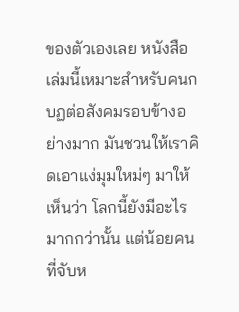ของตัวเองเลย หนังสือเล่มนี้เหมาะสำหรับคนกบฏต่อสังคมรอบข้างอย่างมาก มันชวนให้เราคิดเอาแง่มุมใหม่ๆ มาให้เห็นว่า โลกนี้ยังมีอะไรมากกว่านั้น แต่น้อยคนที่จับห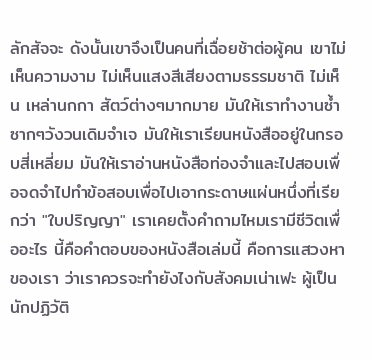ลักสัจจะ ดังนั้นเขาจึงเป็นคนที่เฉื่อยช้าต่อผู้คน เขาไม่เห็นความงาม ไม่เห็นแสงสีเสียงตามธรรมชาติ ไม่เห็น เหล่านกกา สัตว์ต่างๆมากมาย มันให้เราทำงานซ้ำซากๆวังวนเดิมจำเจ มันให้เราเรียนหนังสืออยู่ในกรอบสี่เหลี่ยม มันให้เราอ่านหนังสือท่องจำและไปสอบเพื่อจดจำไปทำข้อสอบเพื่อไปเอากระดาษแผ่นหนึ่งที่เรียกว่า "ใบปริญญา" เราเคยตั้งคำถามไหมเรามีชีวิตเพื่ออะไร นี้คือคำตอบของหนังสือเล่มนี้ คือการแสวงหาของเรา ว่าเราควรจะทำยังไงกับสังคมเน่าเฟะ ผู้เป็นนักปฏิวัติ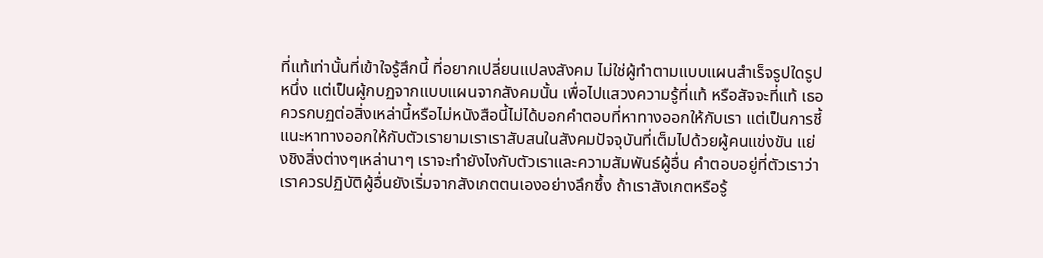ที่แท้เท่านั้นที่เข้าใจรู้สึกนี้ ที่อยากเปลี่ยนแปลงสังคม ไม่ใช่ผู้ทำตามแบบแผนสำเร็จรูปใดรูปหนึ่ง แต่เป็นผู้กบฏจากแบบแผนจากสังคมนั้น เพื่อไปแสวงความรู้ที่แท้ หรือสัจจะที่แท้ เธอควรกบฏต่อสิ่งเหล่านี้หรือไม่หนังสือนี้ไม่ได้บอกคำตอบที่หาทางออกให้กับเรา แต่เป็นการชี้แนะหาทางออกให้กับตัวเรายามเราเราสับสนในสังคมปัจจุบันที่เต็มไปด้วยผู้คนแข่งขัน แย่งชิงสิ่งต่างๆเหล่านาๆ เราจะทำยังไงกับตัวเราและความสัมพันธ์ผู้อื่น คำตอบอยู่ที่ตัวเราว่าเราควรปฏิบัติผู้อื่นยังเริ่มจากสังเกตตนเองอย่างลึกซึ้ง ถ้าเราสังเกตหรือรู้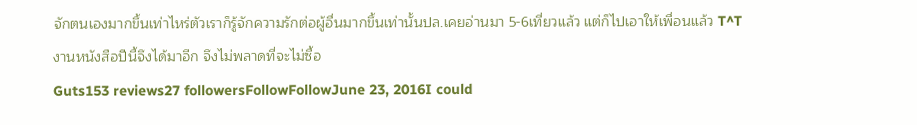จักตนเองมากขึ้นเท่าไหร่ตัวเราก็รู้จักความรักต่อผู้อื่นมากขึ้นเท่านั้นปล.เคยอ่านมา 5-6เที่ยวแล้ว แต่ก็ไปเอาให้เพื่อนแล้ว T^T งานหนังสือปีนี้จึงได้มาอีก จึงไม่พลาดที่จะไม่ซื้อ
Guts153 reviews27 followersFollowFollowJune 23, 2016I could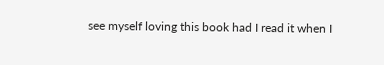see myself loving this book had I read it when I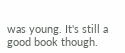was young. It's still a good book though.